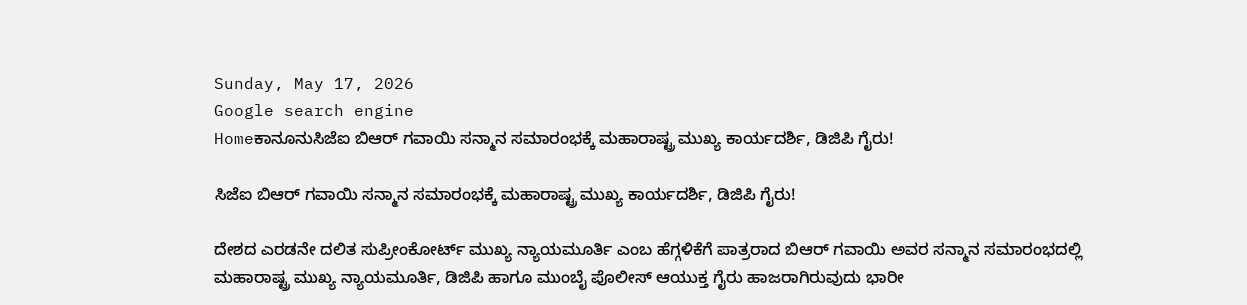Sunday, May 17, 2026
Google search engine
Homeಕಾನೂನುಸಿಜೆಐ ಬಿಆರ್ ಗವಾಯಿ ಸನ್ಮಾನ ಸಮಾರಂಭಕ್ಕೆ ಮಹಾರಾಷ್ಟ್ರ ಮುಖ್ಯ ಕಾರ್ಯದರ್ಶಿ, ಡಿಜಿಪಿ ಗೈರು!

ಸಿಜೆಐ ಬಿಆರ್ ಗವಾಯಿ ಸನ್ಮಾನ ಸಮಾರಂಭಕ್ಕೆ ಮಹಾರಾಷ್ಟ್ರ ಮುಖ್ಯ ಕಾರ್ಯದರ್ಶಿ, ಡಿಜಿಪಿ ಗೈರು!

ದೇಶದ ಎರಡನೇ ದಲಿತ ಸುಪ್ರೀಂಕೋರ್ಟ್ ಮುಖ್ಯ ನ್ಯಾಯಮೂರ್ತಿ ಎಂಬ ಹೆಗ್ಗಳಿಕೆಗೆ ಪಾತ್ರರಾದ ಬಿಆರ್ ಗವಾಯಿ ಅವರ ಸನ್ಮಾನ ಸಮಾರಂಭದಲ್ಲಿ ಮಹಾರಾಷ್ಟ್ರ ಮುಖ್ಯ ನ್ಯಾಯಮೂರ್ತಿ, ಡಿಜಿಪಿ ಹಾಗೂ ಮುಂಬೈ ಪೊಲೀಸ್ ಆಯುಕ್ತ ಗೈರು ಹಾಜರಾಗಿರುವುದು ಭಾರೀ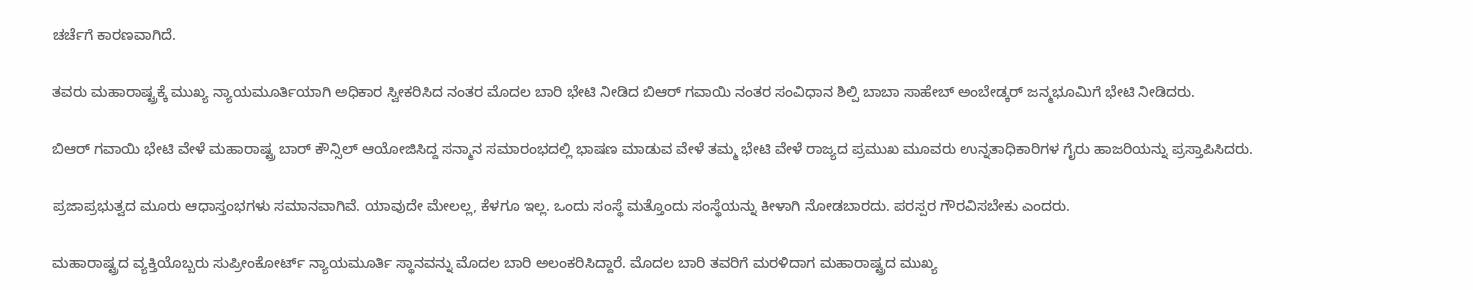ಚರ್ಚೆಗೆ ಕಾರಣವಾಗಿದೆ.

ತವರು ಮಹಾರಾಷ್ಟ್ರಕ್ಕೆ ಮುಖ್ಯ ನ್ಯಾಯಮೂರ್ತಿಯಾಗಿ ಅಧಿಕಾರ ಸ್ವೀಕರಿಸಿದ ನಂತರ ಮೊದಲ ಬಾರಿ ಭೇಟಿ ನೀಡಿದ ಬಿಆರ್ ಗವಾಯಿ ನಂತರ ಸಂವಿಧಾನ ಶಿಲ್ಪಿ ಬಾಬಾ ಸಾಹೇಬ್ ಅಂಬೇಡ್ಕರ್ ಜನ್ಮಭೂಮಿಗೆ ಭೇಟಿ ನೀಡಿದರು.

ಬಿಆರ್ ಗವಾಯಿ ಭೇಟಿ ವೇಳೆ ಮಹಾರಾಷ್ಟ್ರ ಬಾರ್ ಕೌನ್ಸಿಲ್ ಆಯೋಜಿಸಿದ್ದ ಸನ್ಮಾನ ಸಮಾರಂಭದಲ್ಲಿ ಭಾಷಣ ಮಾಡುವ ವೇಳೆ ತಮ್ಮ ಭೇಟಿ ವೇಳೆ ರಾಜ್ಯದ ಪ್ರಮುಖ ಮೂವರು ಉನ್ನತಾಧಿಕಾರಿಗಳ ಗೈರು ಹಾಜರಿಯನ್ನು ಪ್ರಸ್ತಾಪಿಸಿದರು.

ಪ್ರಜಾಪ್ರಭುತ್ವದ ಮೂರು ಆಧಾಸ್ತಂಭಗಳು ಸಮಾನವಾಗಿವೆ. ಯಾವುದೇ ಮೇಲಲ್ಲ, ಕೆಳಗೂ ಇಲ್ಲ. ಒಂದು ಸಂಸ್ಥೆ ಮತ್ತೊಂದು ಸಂಸ್ಥೆಯನ್ನು ಕೀಳಾಗಿ ನೋಡಬಾರದು. ಪರಸ್ಪರ ಗೌರವಿಸಬೇಕು ಎಂದರು.

ಮಹಾರಾಷ್ಟ್ರದ ವ್ಯಕ್ತಿಯೊಬ್ಬರು ಸುಪ್ರೀಂಕೋರ್ಟ್ ನ್ಯಾಯಮೂರ್ತಿ ಸ್ಥಾನವನ್ನು ಮೊದಲ ಬಾರಿ ಅಲಂಕರಿಸಿದ್ದಾರೆ. ಮೊದಲ ಬಾರಿ ತವರಿಗೆ ಮರಳಿದಾಗ ಮಹಾರಾಷ್ಟ್ರದ ಮುಖ್ಯ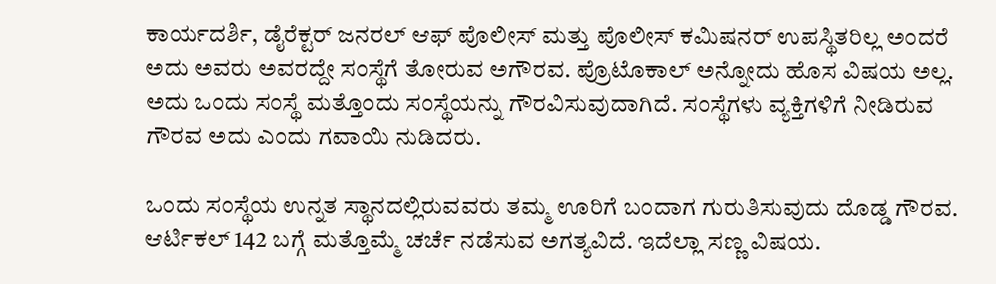ಕಾರ್ಯದರ್ಶಿ, ಡೈರೆಕ್ಟರ್ ಜನರಲ್ ಆಫ್ ಪೊಲೀಸ್ ಮತ್ತು ಪೊಲೀಸ್ ಕಮಿಷನರ್ ಉಪಸ್ಥಿತರಿಲ್ಲ ಅಂದರೆ ಅದು ಅವರು ಅವರದ್ದೇ ಸಂಸ್ಥೆಗೆ ತೋರುವ ಅಗೌರವ. ಪ್ರೊಟೊಕಾಲ್ ಅನ್ನೋದು ಹೊಸ ವಿಷಯ ಅಲ್ಲ. ಅದು ಒಂದು ಸಂಸ್ಥೆ ಮತ್ತೊಂದು ಸಂಸ್ಥೆಯನ್ನು ಗೌರವಿಸುವುದಾಗಿದೆ. ಸಂಸ್ಥೆಗಳು ವ್ಯಕ್ತಿಗಳಿಗೆ ನೀಡಿರುವ ಗೌರವ ಅದು ಎಂದು ಗವಾಯಿ ನುಡಿದರು.

ಒಂದು ಸಂಸ್ಥೆಯ ಉನ್ನತ ಸ್ಥಾನದಲ್ಲಿರುವವರು ತಮ್ಮ ಊರಿಗೆ ಬಂದಾಗ ಗುರುತಿಸುವುದು ದೊಡ್ಡ ಗೌರವ. ಆರ್ಟಿಕಲ್ 142 ಬಗ್ಗೆ ಮತ್ತೊಮ್ಮೆ ಚರ್ಚೆ ನಡೆಸುವ ಅಗತ್ಯವಿದೆ. ಇದೆಲ್ಲಾ ಸಣ್ಣ ವಿಷಯ.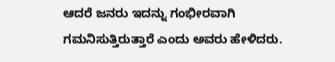ಆದರೆ ಜನರು ಇದನ್ನು ಗಂಭೀರವಾಗಿ ಗಮನಿಸುತ್ತಿರುತ್ತಾರೆ ಎಂದು ಅವರು ಹೇಳಿದರು.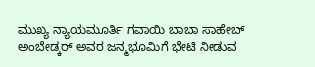ಮುಖ್ಯ ನ್ಯಾಯಮೂರ್ತಿ ಗವಾಯಿ ಬಾಬಾ ಸಾಹೇಬ್ ಅಂಬೇಡ್ಕರ್ ಅವರ ಜನ್ಮಭೂಮಿಗೆ ಭೇಟಿ ನೀಡುವ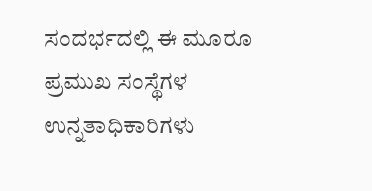ಸಂದರ್ಭದಲ್ಲಿ ಈ ಮೂರೂ ಪ್ರಮುಖ ಸಂಸ್ಥೆಗಳ ಉನ್ನತಾಧಿಕಾರಿಗಳು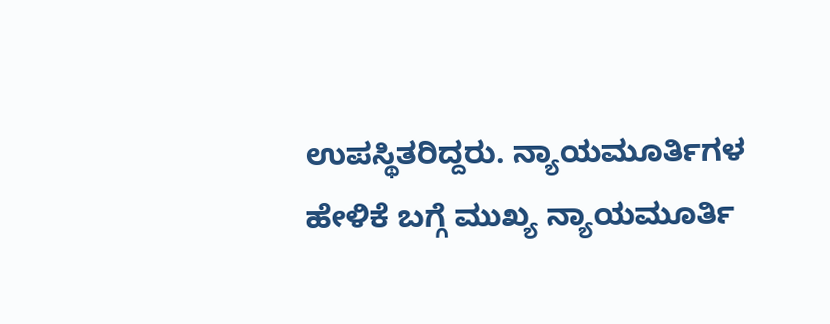ಉಪಸ್ಥಿತರಿದ್ದರು. ನ್ಯಾಯಮೂರ್ತಿಗಳ ಹೇಳಿಕೆ ಬಗ್ಗೆ ಮುಖ್ಯ ನ್ಯಾಯಮೂರ್ತಿ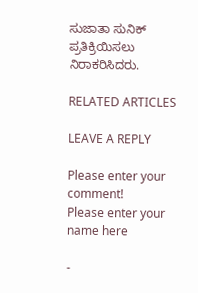ಸುಜಾತಾ ಸುನಿಕ್ ಪ್ರತಿಕ್ರಿಯಿಸಲು ನಿರಾಕರಿಸಿದರು.

RELATED ARTICLES

LEAVE A REPLY

Please enter your comment!
Please enter your name here

-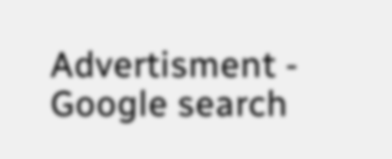Advertisment -
Google search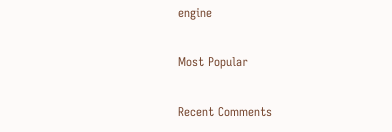engine

Most Popular

Recent Comments